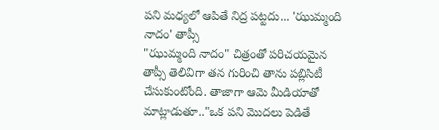పని మధ్యలో ఆపితే నిద్ర పట్టదు... 'ఝుమ్మంది నాదం' తాప్సీ
"ఝుమ్మంది నాదం" చిత్రంతో పరిచయమైన తాప్సీ తెలివిగా తన గురించి తాను పబ్లిసిటీ చేసుకుంటోంది. తాజాగా ఆమె మీడియాతో మాట్లాడుతూ.."ఒక పని మొదలు పెడితే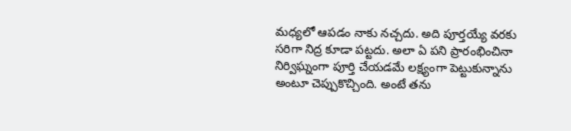మధ్యలో ఆపడం నాకు నచ్చదు. అది పూర్తయ్యే వరకు సరిగా నిద్ర కూడా పట్టదు. అలా ఏ పని ప్రారంభించినా నిర్విఘ్నంగా పూర్తి చేయడమే లక్ష్యంగా పెట్టుకున్నాను అంటూ చెప్పుకొచ్చింది. అంటే తను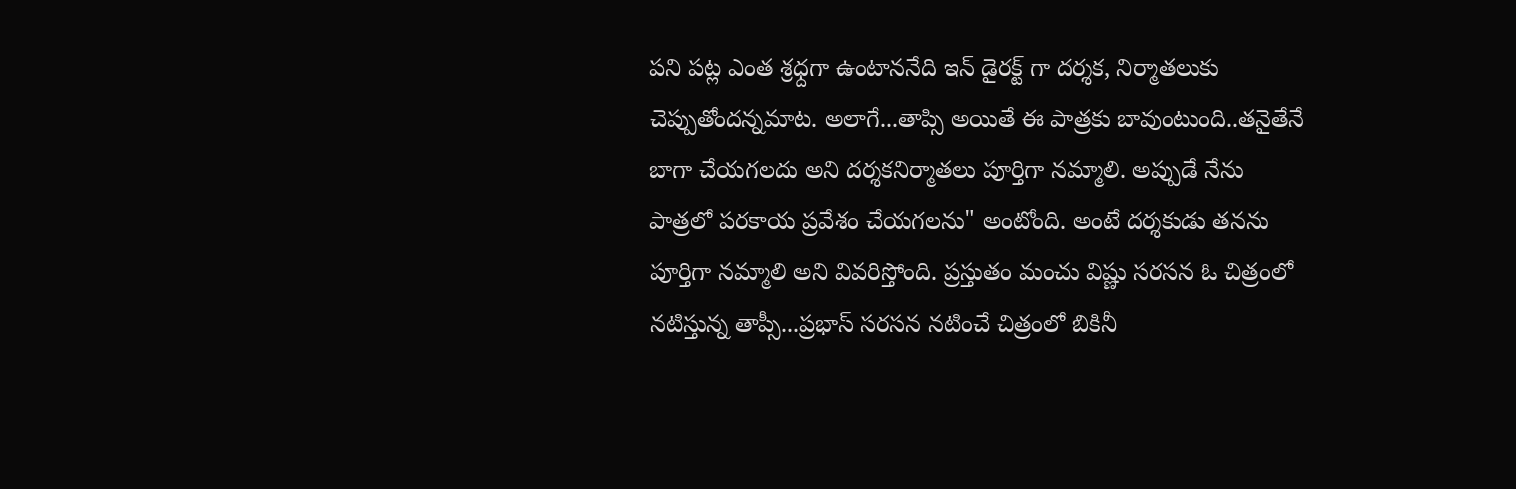పని పట్ల ఎంత శ్రధ్దగా ఉంటాననేది ఇన్ డైరక్ట్ గా దర్శక, నిర్మాతలుకు చెప్పుతోందన్నమాట. అలాగే...తాప్సి అయితే ఈ పాత్రకు బావుంటుంది..తనైతేనే బాగా చేయగలదు అని దర్శకనిర్మాతలు పూర్తిగా నమ్మాలి. అప్పుడే నేను పాత్రలో పరకాయ ప్రవేశం చేయగలను" అంటోంది. అంటే దర్శకుడు తనను పూర్తిగా నమ్మాలి అని వివరిస్తోంది. ప్రస్తుతం మంచు విష్ణు సరసన ఓ చిత్రంలో నటిస్తున్న తాప్సీ...ప్రభాస్ సరసన నటించే చిత్రంలో బికినీ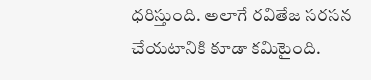ధరిస్తుంది. అలాగే రవితేజ సరసన చేయటానికి కూడా కమిటైంది.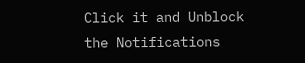Click it and Unblock the Notifications